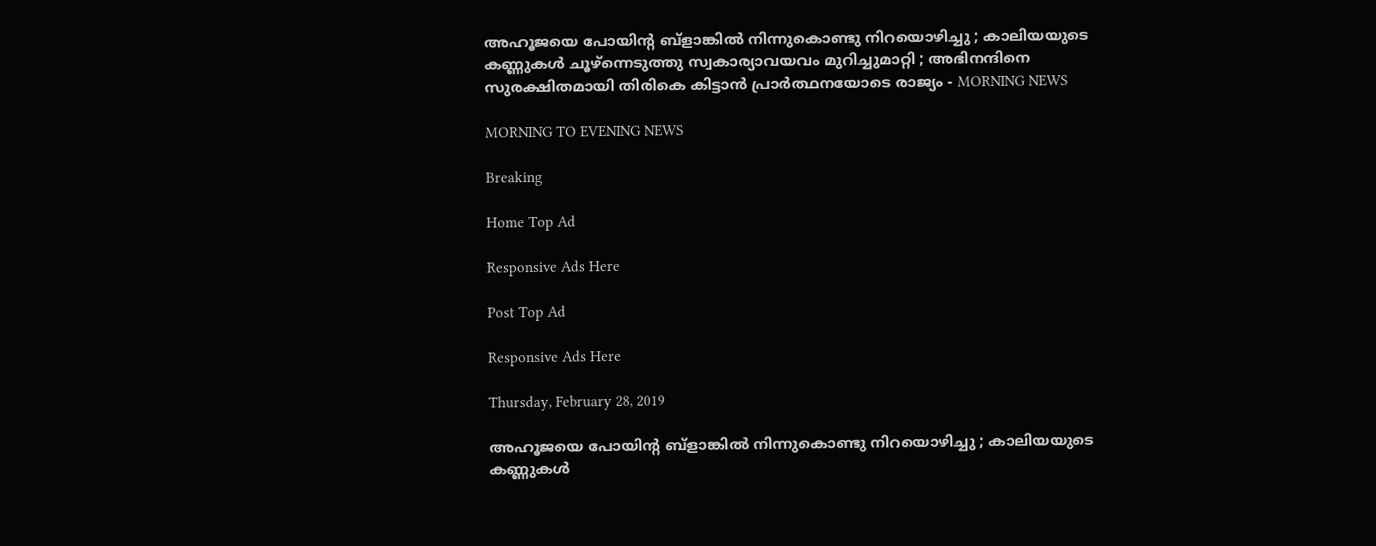അഹൂജയെ പോയിന്റ ബ്‌ളാങ്കില്‍ നിന്നുകൊണ്ടു നിറയൊഴിച്ചു ; കാലിയയുടെ കണ്ണുകള്‍ ചൂഴ്‌ന്നെടുത്തു സ്വകാര്യാവയവം മുറിച്ചുമാറ്റി ; അഭിനന്ദിനെ സുരക്ഷിതമായി തിരികെ കിട്ടാന്‍ പ്രാര്‍ത്ഥനയോടെ രാജ്യം - MORNING NEWS

MORNING TO EVENING NEWS

Breaking

Home Top Ad

Responsive Ads Here

Post Top Ad

Responsive Ads Here

Thursday, February 28, 2019

അഹൂജയെ പോയിന്റ ബ്‌ളാങ്കില്‍ നിന്നുകൊണ്ടു നിറയൊഴിച്ചു ; കാലിയയുടെ കണ്ണുകള്‍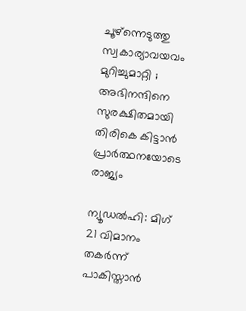ചൂഴ്‌ന്നെടുത്തു സ്വകാര്യാവയവം മുറിച്ചുമാറ്റി ; അഭിനന്ദിനെ സുരക്ഷിതമായി തിരികെ കിട്ടാന്‍ പ്രാര്‍ത്ഥനയോടെ രാജ്യം

ന്യൂഡല്‍ഹി: മിഗ് 21 വിമാനം തകര്‍ന്ന് പാകിസ്താന്‍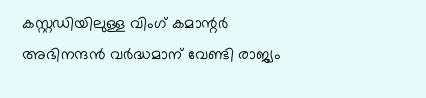കസ്റ്റഡിയിലുള്ള വിംഗ് കമാന്റര്‍ അഭിനന്ദന്‍ വര്‍ദ്ധമാന് വേണ്ടി രാജ്യം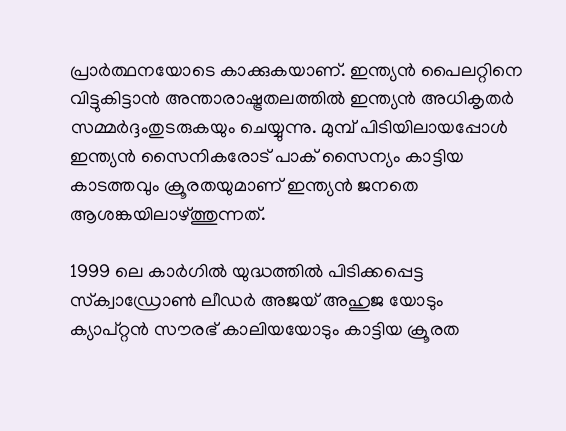പ്രാര്‍ത്ഥനയോടെ കാക്കുകയാണ്. ഇന്ത്യന്‍ പൈലറ്റിനെ വിട്ടുകിട്ടാന്‍ അന്താരാഷ്ട്രതലത്തില്‍ ഇന്ത്യന്‍ അധികൃതര്‍ സമ്മര്‍ദ്ദംതുടരുകയും ചെയ്യുന്നു. മുമ്പ് പിടിയിലായപ്പോള്‍ ഇന്ത്യന്‍ സൈനികരോട് പാക് സൈന്യം കാട്ടിയ കാടത്തവും ക്രൂരതയുമാണ് ഇന്ത്യന്‍ ജനതെ ആശങ്കയിലാഴ്ത്തുന്നത്.

1999 ലെ കാര്‍ഗില്‍ യുദ്ധത്തില്‍ പിടിക്കപ്പെട്ട സ്‌ക്വാഡ്രോണ്‍ ലീഡര്‍ അജയ് അഹുജ യോടും ക്യാപ്റ്റന്‍ സൗരഭ് കാലിയയോടും കാട്ടിയ ക്രൂരത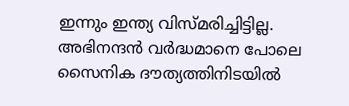ഇന്നും ഇന്ത്യ വിസ്മരിച്ചിട്ടില്ല. അഭിനന്ദന്‍ വര്‍ദ്ധമാനെ പോലെ സൈനിക ദൗത്യത്തിനിടയില്‍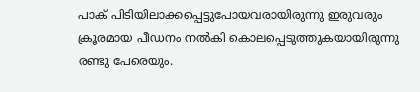പാക് പിടിയിലാക്കപ്പെട്ടുപോയവരായിരുന്നു ഇരുവരും ക്രൂരമായ പീഡനം നല്‍കി കൊലപ്പെടുത്തുകയായിരുന്നു രണ്ടു പേരെയും.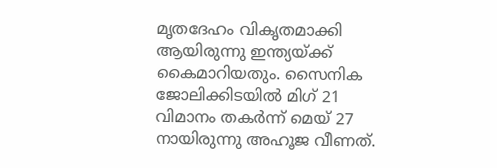മൃതദേഹം വികൃതമാക്കി ആയിരുന്നു ഇന്ത്യയ്ക്ക് കൈമാറിയതും. സൈനിക ജോലിക്കിടയില്‍ മിഗ് 21 വിമാനം തകര്‍ന്ന് മെയ് 27 നായിരുന്നു അഹൂജ വീണത്.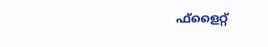ഫ്‌ളൈറ്റ്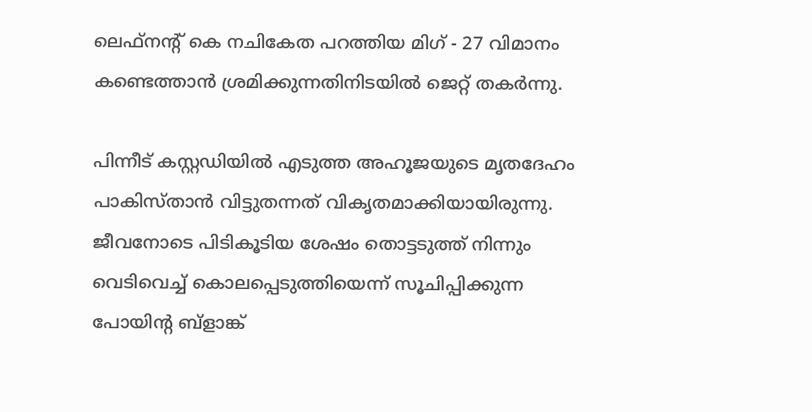ലെഫ്‌നന്റ് കെ നചികേത പറത്തിയ മിഗ് - 27 വിമാനം കണ്ടെത്താന്‍ ശ്രമിക്കുന്നതിനിടയില്‍ ജെറ്റ് തകര്‍ന്നു.

പിന്നീട് കസ്റ്റഡിയില്‍ എടുത്ത അഹൂജയുടെ മൃതദേഹം പാകിസ്താന്‍ വിട്ടുതന്നത് വികൃതമാക്കിയായിരുന്നു. ജീവനോടെ പിടികൂടിയ ശേഷം തൊട്ടടുത്ത് നിന്നും വെടിവെച്ച് കൊലപ്പെടുത്തിയെന്ന് സൂചിപ്പിക്കുന്ന പോയിന്റ ബ്‌ളാങ്ക്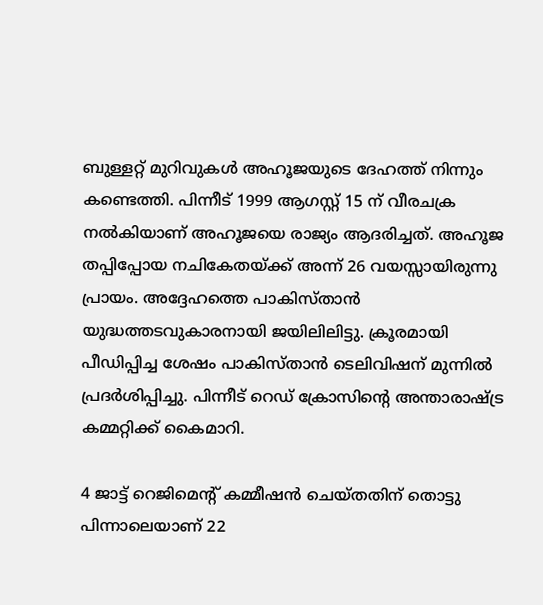ബുള്ളറ്റ് മുറിവുകള്‍ അഹൂജയുടെ ദേഹത്ത് നിന്നും കണ്ടെത്തി. പിന്നീട് 1999 ആഗസ്റ്റ് 15 ന് വീരചക്ര നല്‍കിയാണ് അഹൂജയെ രാജ്യം ആദരിച്ചത്. അഹൂജ തപ്പിപ്പോയ നചികേതയ്ക്ക് അന്ന് 26 വയസ്സായിരുന്നു പ്രായം. അദ്ദേഹത്തെ പാകിസ്താന്‍ യുദ്ധത്തടവുകാരനായി ജയിലിലിട്ടു. ക്രൂരമായി പീഡിപ്പിച്ച ശേഷം പാകിസ്താന്‍ ടെലിവിഷന് മുന്നില്‍ പ്രദര്‍ശിപ്പിച്ചു. പിന്നീട് റെഡ് ക്രോസിന്റെ അന്താരാഷ്ട്ര കമ്മറ്റിക്ക് കൈമാറി.

4 ജാട്ട് റെജിമെന്റ് കമ്മീഷന്‍ ചെയ്തതിന് തൊട്ടു പിന്നാലെയാണ് 22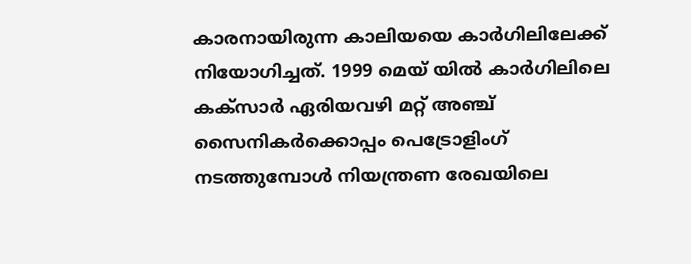കാരനായിരുന്ന കാലിയയെ കാര്‍ഗിലിലേക്ക് നിയോഗിച്ചത്. 1999 മെയ് യില്‍ കാര്‍ഗിലിലെ കക്‌സാര്‍ ഏരിയവഴി മറ്റ് അഞ്ച് സൈനികര്‍ക്കൊപ്പം പെട്രോളിംഗ് നടത്തുമ്പോള്‍ നിയന്ത്രണ രേഖയിലെ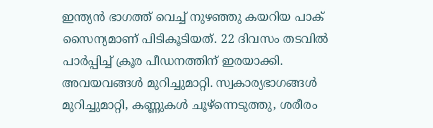ഇന്ത്യന്‍ ഭാഗത്ത് വെച്ച് നുഴഞ്ഞു കയറിയ പാക് സൈന്യമാണ് പിടികൂടിയത്. 22 ദിവസം തടവില്‍ പാര്‍പ്പിച്ച് ക്രൂര പീഡനത്തിന് ഇരയാക്കി. അവയവങ്ങള്‍ മുറിച്ചുമാറ്റി. സ്വകാര്യഭാഗങ്ങള്‍ മുറിച്ചുമാറ്റി, കണ്ണുകള്‍ ചൂഴ്‌ന്നെടുത്തു, ശരീരം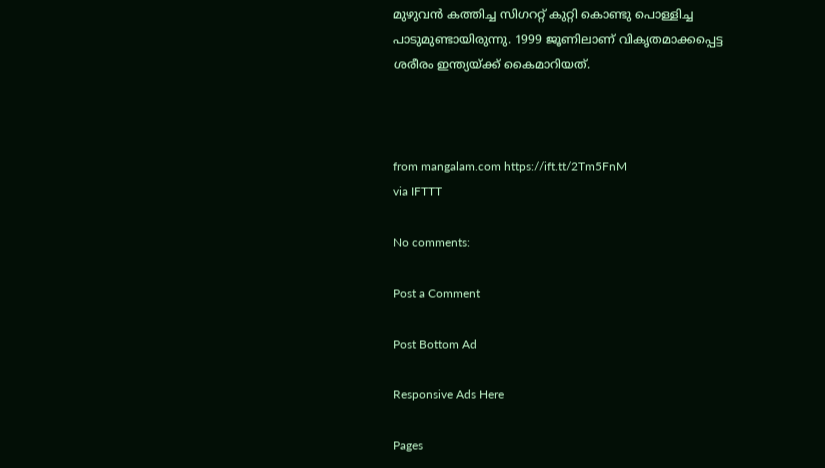മുഴുവന്‍ കത്തിച്ച സിഗററ്റ് കുറ്റി കൊണ്ടു പൊള്ളിച്ച പാടുമുണ്ടായിരുന്നു. 1999 ജൂണിലാണ് വികൃതമാക്കപ്പെട്ട ശരീരം ഇന്ത്യയ്ക്ക് കൈമാറിയത്.



from mangalam.com https://ift.tt/2Tm5FnM
via IFTTT

No comments:

Post a Comment

Post Bottom Ad

Responsive Ads Here

Pages